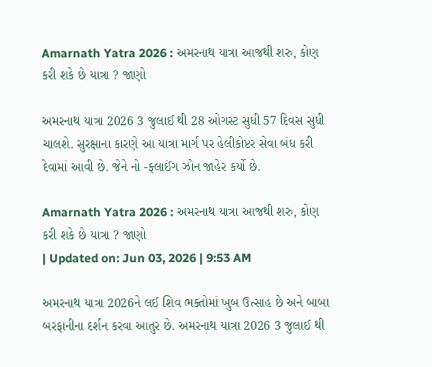Amarnath Yatra 2026 : અમરનાથ યાત્રા આજથી શરુ, કોણ કરી શકે છે યાત્રા ? જાણો

અમરનાથ યાત્રા 2026 3 જુલાઈ થી 28 ઓગસ્ટ સુધી 57 દિવસ સુધી ચાલશે. સુરક્ષાના કારણે આ યાત્રા માર્ગ પર હેલીકોપ્ટર સેવા બંધ કરી દેવામાં આવી છે. જેને નો -ફ્લાઈંગ ઝોન જાહેર કર્યો છે.

Amarnath Yatra 2026 : અમરનાથ યાત્રા આજથી શરુ, કોણ કરી શકે છે યાત્રા ? જાણો
| Updated on: Jun 03, 2026 | 9:53 AM

અમરનાથ યાત્રા 2026ને લઈ શિવ ભક્તોમાં ખુબ ઉત્સાહ છે અને બાબા બરફાનીના દર્શન કરવા આતુર છે. અમરનાથ યાત્રા 2026 3 જુલાઈ થી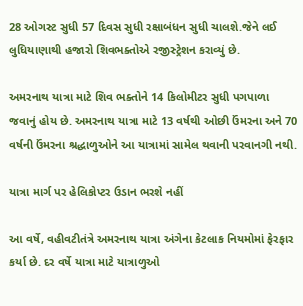28 ઓગસ્ટ સુધી 57 દિવસ સુધી રક્ષાબંધન સુધી ચાલશે.જેને લઈ લુધિયાણાથી હજારો શિવભક્તોએ રજીસ્ટ્રેશન કરાવ્યું છે.

અમરનાથ યાત્રા માટે શિવ ભક્તોને 14 કિલોમીટર સુધી પગપાળા જવાનું હોય છે. અમરનાથ યાત્રા માટે 13 વર્ષથી ઓછી ઉંમરના અને 70 વર્ષની ઉંમરના શ્રદ્ધાળુઓને આ યાત્રામાં સામેલ થવાની પરવાનગી નથી.

યાત્રા માર્ગ પર હેલિકોપ્ટર ઉડાન ભરશે નહીં

આ વર્ષે, વહીવટીતંત્રે અમરનાથ યાત્રા અંગેના કેટલાક નિયમોમાં ફેરફાર કર્યા છે. દર વર્ષે યાત્રા માટે યાત્રાળુઓ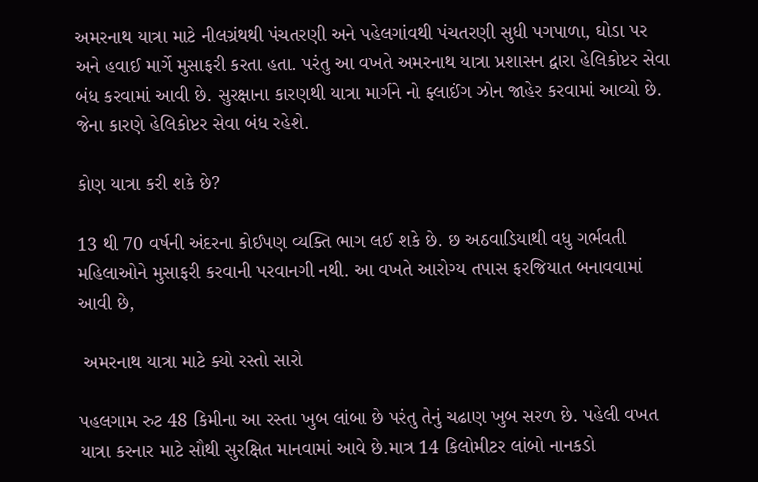અમરનાથ યાત્રા માટે નીલગ્રંથથી પંચતરણી અને પહેલગાંવથી પંચતરણી સુધી પગપાળા, ઘોડા પર અને હવાઈ માર્ગે મુસાફરી કરતા હતા. પરંતુ આ વખતે અમરનાથ યાત્રા પ્રશાસન દ્વારા હેલિકોપ્ટર સેવા બંધ કરવામાં આવી છે. સુરક્ષાના કારણથી યાત્રા માર્ગને નો ફ્લાઈંગ ઝોન જાહેર કરવામાં આવ્યો છે. જેના કારણે હેલિકોપ્ટર સેવા બંધ રહેશે.

કોણ યાત્રા કરી શકે છે?

13 થી 70 વર્ષની અંદરના કોઈપણ વ્યક્તિ ભાગ લઈ શકે છે. છ અઠવાડિયાથી વધુ ગર્ભવતી મહિલાઓને મુસાફરી કરવાની પરવાનગી નથી. આ વખતે આરોગ્ય તપાસ ફરજિયાત બનાવવામાં આવી છે,

 અમરનાથ યાત્રા માટે ક્યો રસ્તો સારો

પહલગામ રુટ 48 કિમીના આ રસ્તા ખુબ લાંબા છે પરંતુ તેનું ચઢાણ ખુબ સરળ છે. પહેલી વખત યાત્રા કરનાર માટે સૌથી સુરક્ષિત માનવામાં આવે છે.માત્ર 14 કિલોમીટર લાંબો નાનકડો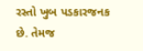રસ્તો ખુબ પડકારજનક છે. તેમજ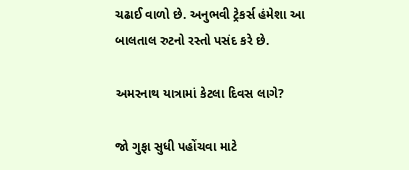ચઢાઈ વાળો છે. અનુભવી ટ્રેકર્સ હંમેશા આ બાલતાલ રુટનો રસ્તો પસંદ કરે છે.

અમરનાથ યાત્રામાં કેટલા દિવસ લાગે?

જો ગુફા સુધી પહોંચવા માટે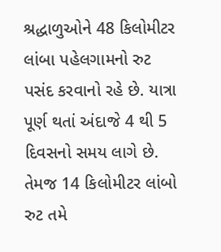શ્રદ્ધાળુઓને 48 કિલોમીટર લાંબા પહેલગામનો રુટ પસંદ કરવાનો રહે છે. યાત્રા પૂર્ણ થતાં અંદાજે 4 થી 5 દિવસનો સમય લાગે છે. તેમજ 14 કિલોમીટર લાંબો રુટ તમે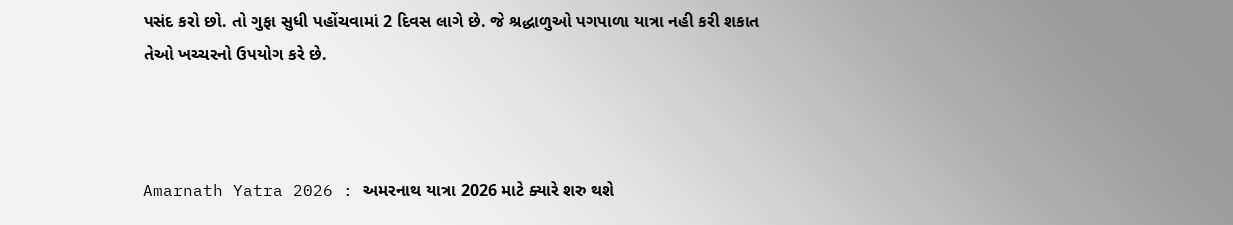પસંદ કરો છો. તો ગુફા સુધી પહોંચવામાં 2 દિવસ લાગે છે. જે શ્રદ્ધાળુઓ પગપાળા યાત્રા નહી કરી શકાત તેઓ ખચ્ચરનો ઉપયોગ કરે છે.



Amarnath Yatra 2026 : અમરનાથ યાત્રા 2026 માટે ક્યારે શરુ થશે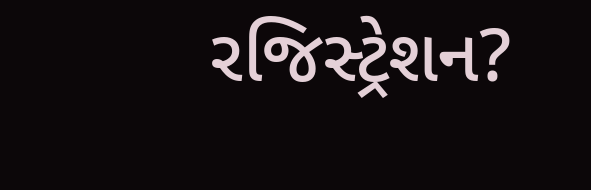રજિસ્ટ્રેશન?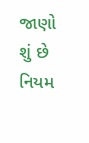જાણો શું છે નિયમ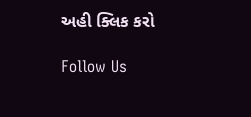અહી ક્લિક કરો

Follow Us